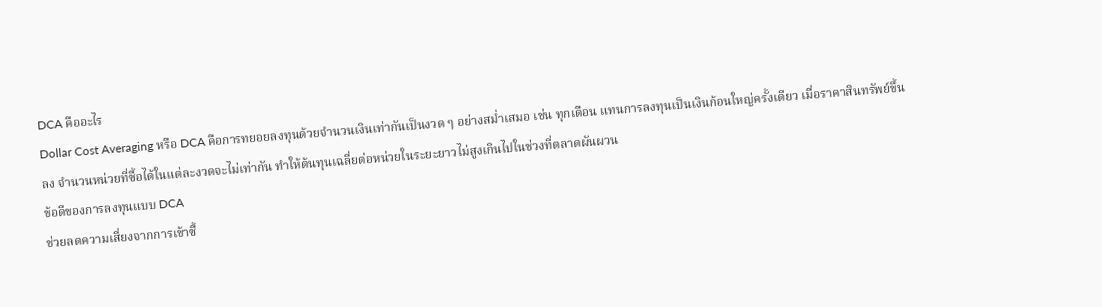DCA คืออะไร
Dollar Cost Averaging หรือ DCA คือการทยอยลงทุนด้วยจำนวนเงินเท่ากันเป็นงวด ๆ อย่างสม่ำเสมอ เช่น ทุกเดือน แทนการลงทุนเป็นเงินก้อนใหญ่ครั้งเดียว เมื่อราคาสินทรัพย์ขึ้นลง จำนวนหน่วยที่ซื้อได้ในแต่ละงวดจะไม่เท่ากัน ทำให้ต้นทุนเฉลี่ยต่อหน่วยในระยะยาวไม่สูงเกินไปในช่วงที่ตลาดผันผวน
ข้อดีของการลงทุนแบบ DCA
ช่วยลดความเสี่ยงจากการเข้าซื้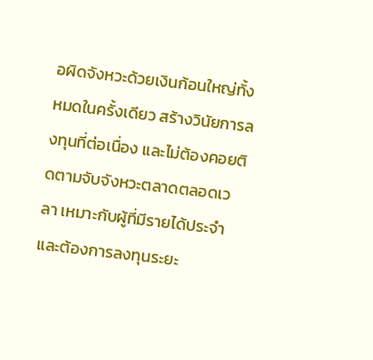อผิดจังหวะด้วยเงินก้อนใหญ่ทั้งหมดในครั้งเดียว สร้างวินัยการลงทุนที่ต่อเนื่อง และไม่ต้องคอยติดตามจับจังหวะตลาดตลอดเวลา เหมาะกับผู้ที่มีรายได้ประจำและต้องการลงทุนระยะ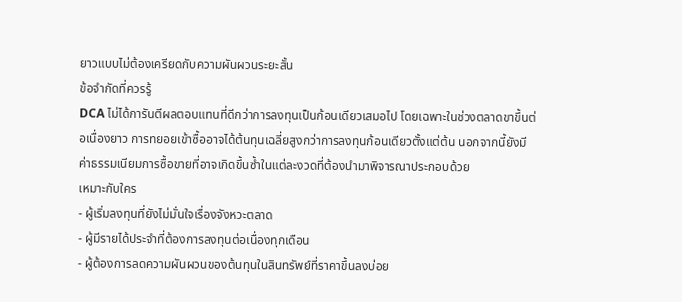ยาวแบบไม่ต้องเครียดกับความผันผวนระยะสั้น
ข้อจำกัดที่ควรรู้
DCA ไม่ได้การันตีผลตอบแทนที่ดีกว่าการลงทุนเป็นก้อนเดียวเสมอไป โดยเฉพาะในช่วงตลาดขาขึ้นต่อเนื่องยาว การทยอยเข้าซื้ออาจได้ต้นทุนเฉลี่ยสูงกว่าการลงทุนก้อนเดียวตั้งแต่ต้น นอกจากนี้ยังมีค่าธรรมเนียมการซื้อขายที่อาจเกิดขึ้นซ้ำในแต่ละงวดที่ต้องนำมาพิจารณาประกอบด้วย
เหมาะกับใคร
- ผู้เริ่มลงทุนที่ยังไม่มั่นใจเรื่องจังหวะตลาด
- ผู้มีรายได้ประจำที่ต้องการลงทุนต่อเนื่องทุกเดือน
- ผู้ต้องการลดความผันผวนของต้นทุนในสินทรัพย์ที่ราคาขึ้นลงบ่อย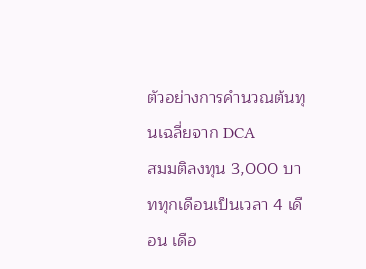ตัวอย่างการคำนวณต้นทุนเฉลี่ยจาก DCA
สมมติลงทุน 3,000 บาททุกเดือนเป็นเวลา 4 เดือน เดือ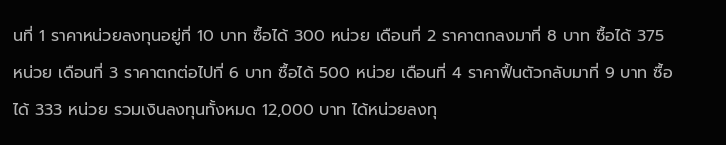นที่ 1 ราคาหน่วยลงทุนอยู่ที่ 10 บาท ซื้อได้ 300 หน่วย เดือนที่ 2 ราคาตกลงมาที่ 8 บาท ซื้อได้ 375 หน่วย เดือนที่ 3 ราคาตกต่อไปที่ 6 บาท ซื้อได้ 500 หน่วย เดือนที่ 4 ราคาฟื้นตัวกลับมาที่ 9 บาท ซื้อได้ 333 หน่วย รวมเงินลงทุนทั้งหมด 12,000 บาท ได้หน่วยลงทุ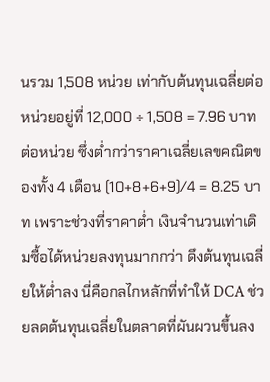นรวม 1,508 หน่วย เท่ากับต้นทุนเฉลี่ยต่อหน่วยอยู่ที่ 12,000 ÷ 1,508 = 7.96 บาทต่อหน่วย ซึ่งต่ำกว่าราคาเฉลี่ยเลขคณิตของทั้ง 4 เดือน (10+8+6+9)/4 = 8.25 บาท เพราะช่วงที่ราคาต่ำ เงินจำนวนเท่าเดิมซื้อได้หน่วยลงทุนมากกว่า ดึงต้นทุนเฉลี่ยให้ต่ำลง นี่คือกลไกหลักที่ทำให้ DCA ช่วยลดต้นทุนเฉลี่ยในตลาดที่ผันผวนขึ้นลง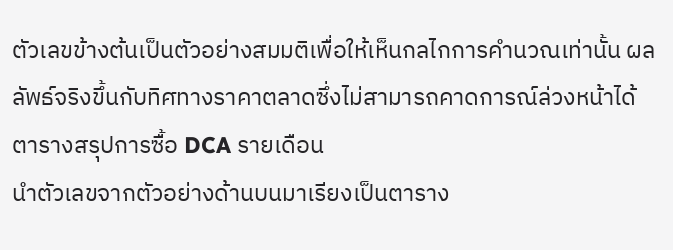ตัวเลขข้างต้นเป็นตัวอย่างสมมติเพื่อให้เห็นกลไกการคำนวณเท่านั้น ผลลัพธ์จริงขึ้นกับทิศทางราคาตลาดซึ่งไม่สามารถคาดการณ์ล่วงหน้าได้
ตารางสรุปการซื้อ DCA รายเดือน
นำตัวเลขจากตัวอย่างด้านบนมาเรียงเป็นตาราง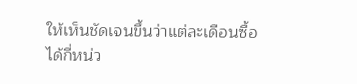ให้เห็นชัดเจนขึ้นว่าแต่ละเดือนซื้อได้กี่หน่ว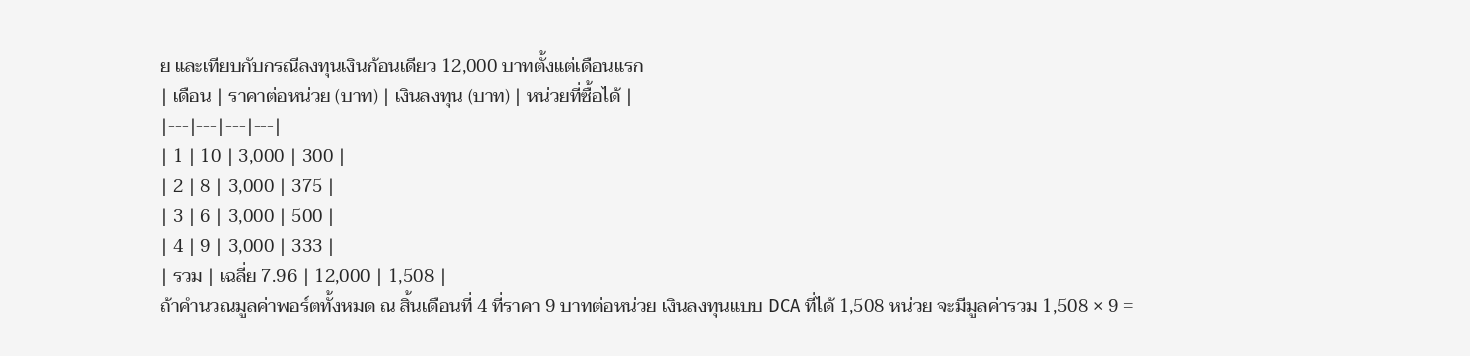ย และเทียบกับกรณีลงทุนเงินก้อนเดียว 12,000 บาทตั้งแต่เดือนแรก
| เดือน | ราคาต่อหน่วย (บาท) | เงินลงทุน (บาท) | หน่วยที่ซื้อได้ |
|---|---|---|---|
| 1 | 10 | 3,000 | 300 |
| 2 | 8 | 3,000 | 375 |
| 3 | 6 | 3,000 | 500 |
| 4 | 9 | 3,000 | 333 |
| รวม | เฉลี่ย 7.96 | 12,000 | 1,508 |
ถ้าคำนวณมูลค่าพอร์ตทั้งหมด ณ สิ้นเดือนที่ 4 ที่ราคา 9 บาทต่อหน่วย เงินลงทุนแบบ DCA ที่ได้ 1,508 หน่วย จะมีมูลค่ารวม 1,508 × 9 =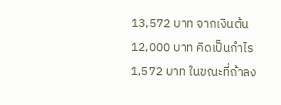13,572 บาท จากเงินต้น 12,000 บาท คิดเป็นกำไร 1,572 บาท ในขณะที่ถ้าลง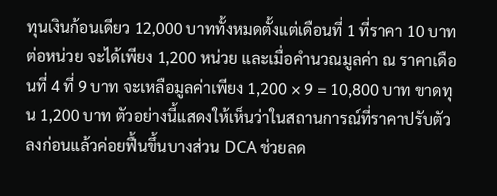ทุนเงินก้อนเดียว 12,000 บาททั้งหมดตั้งแต่เดือนที่ 1 ที่ราคา 10 บาทต่อหน่วย จะได้เพียง 1,200 หน่วย และเมื่อคำนวณมูลค่า ณ ราคาเดือนที่ 4 ที่ 9 บาท จะเหลือมูลค่าเพียง 1,200 × 9 = 10,800 บาท ขาดทุน 1,200 บาท ตัวอย่างนี้แสดงให้เห็นว่าในสถานการณ์ที่ราคาปรับตัวลงก่อนแล้วค่อยฟื้นขึ้นบางส่วน DCA ช่วยลด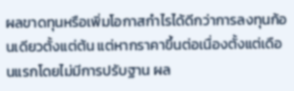ผลขาดทุนหรือเพิ่มโอกาสกำไรได้ดีกว่าการลงทุนก้อนเดียวตั้งแต่ต้น แต่หากราคาขึ้นต่อเนื่องตั้งแต่เดือนแรกโดยไม่มีการปรับฐาน ผล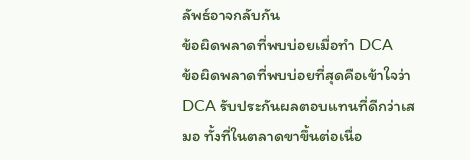ลัพธ์อาจกลับกัน
ข้อผิดพลาดที่พบบ่อยเมื่อทำ DCA
ข้อผิดพลาดที่พบบ่อยที่สุดคือเข้าใจว่า DCA รับประกันผลตอบแทนที่ดีกว่าเสมอ ทั้งที่ในตลาดขาขึ้นต่อเนื่อ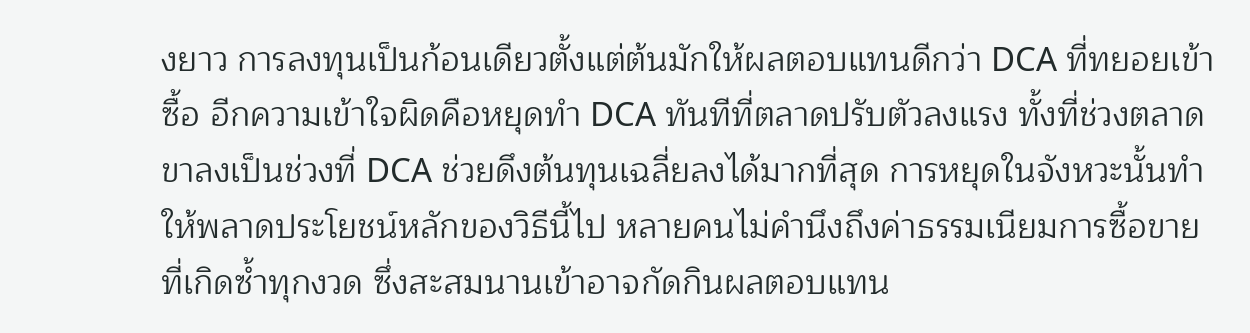งยาว การลงทุนเป็นก้อนเดียวตั้งแต่ต้นมักให้ผลตอบแทนดีกว่า DCA ที่ทยอยเข้าซื้อ อีกความเข้าใจผิดคือหยุดทำ DCA ทันทีที่ตลาดปรับตัวลงแรง ทั้งที่ช่วงตลาดขาลงเป็นช่วงที่ DCA ช่วยดึงต้นทุนเฉลี่ยลงได้มากที่สุด การหยุดในจังหวะนั้นทำให้พลาดประโยชน์หลักของวิธีนี้ไป หลายคนไม่คำนึงถึงค่าธรรมเนียมการซื้อขายที่เกิดซ้ำทุกงวด ซึ่งสะสมนานเข้าอาจกัดกินผลตอบแทน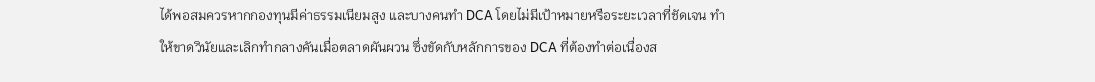ได้พอสมควรหากกองทุนมีค่าธรรมเนียมสูง และบางคนทำ DCA โดยไม่มีเป้าหมายหรือระยะเวลาที่ชัดเจน ทำให้ขาดวินัยและเลิกทำกลางคันเมื่อตลาดผันผวน ซึ่งขัดกับหลักการของ DCA ที่ต้องทำต่อเนื่องส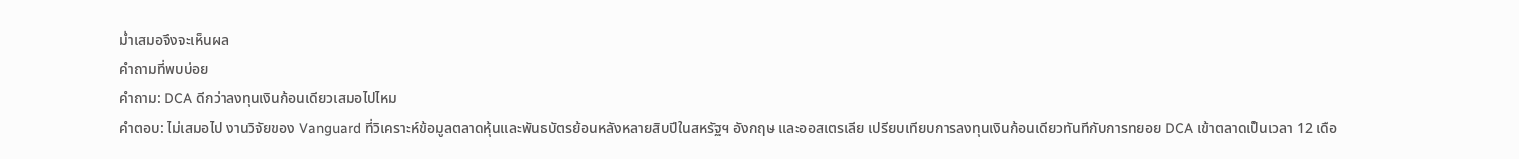ม่ำเสมอจึงจะเห็นผล
คำถามที่พบบ่อย
คำถาม: DCA ดีกว่าลงทุนเงินก้อนเดียวเสมอไปไหม
คำตอบ: ไม่เสมอไป งานวิจัยของ Vanguard ที่วิเคราะห์ข้อมูลตลาดหุ้นและพันธบัตรย้อนหลังหลายสิบปีในสหรัฐฯ อังกฤษ และออสเตรเลีย เปรียบเทียบการลงทุนเงินก้อนเดียวทันทีกับการทยอย DCA เข้าตลาดเป็นเวลา 12 เดือ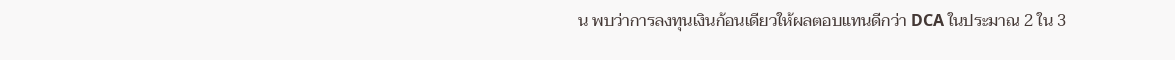น พบว่าการลงทุนเงินก้อนเดียวให้ผลตอบแทนดีกว่า DCA ในประมาณ 2 ใน 3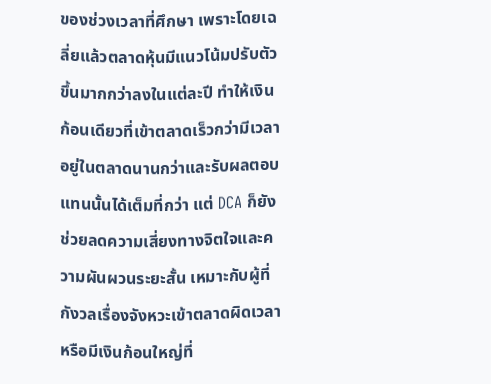ของช่วงเวลาที่ศึกษา เพราะโดยเฉลี่ยแล้วตลาดหุ้นมีแนวโน้มปรับตัวขึ้นมากกว่าลงในแต่ละปี ทำให้เงินก้อนเดียวที่เข้าตลาดเร็วกว่ามีเวลาอยู่ในตลาดนานกว่าและรับผลตอบแทนนั้นได้เต็มที่กว่า แต่ DCA ก็ยังช่วยลดความเสี่ยงทางจิตใจและความผันผวนระยะสั้น เหมาะกับผู้ที่กังวลเรื่องจังหวะเข้าตลาดผิดเวลาหรือมีเงินก้อนใหญ่ที่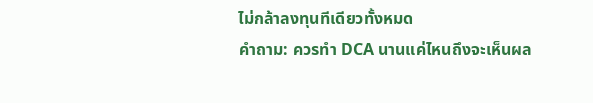ไม่กล้าลงทุนทีเดียวทั้งหมด
คำถาม: ควรทำ DCA นานแค่ไหนถึงจะเห็นผล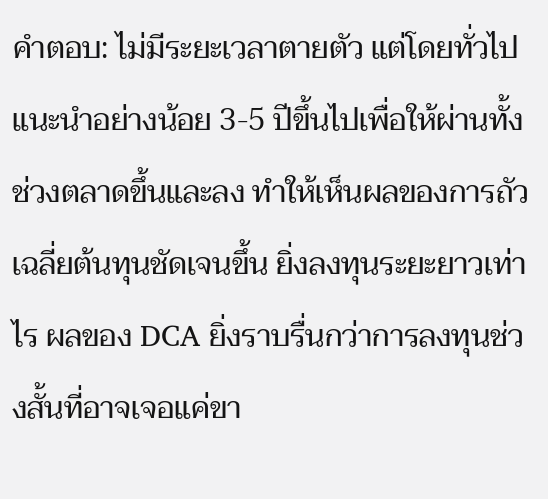คำตอบ: ไม่มีระยะเวลาตายตัว แต่โดยทั่วไปแนะนำอย่างน้อย 3-5 ปีขึ้นไปเพื่อให้ผ่านทั้งช่วงตลาดขึ้นและลง ทำให้เห็นผลของการถัวเฉลี่ยต้นทุนชัดเจนขึ้น ยิ่งลงทุนระยะยาวเท่าไร ผลของ DCA ยิ่งราบรื่นกว่าการลงทุนช่วงสั้นที่อาจเจอแค่ขา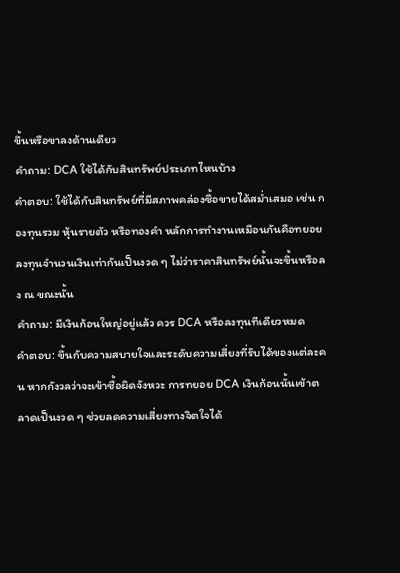ขึ้นหรือขาลงด้านเดียว
คำถาม: DCA ใช้ได้กับสินทรัพย์ประเภทไหนบ้าง
คำตอบ: ใช้ได้กับสินทรัพย์ที่มีสภาพคล่องซื้อขายได้สม่ำเสมอ เช่น กองทุนรวม หุ้นรายตัว หรือทองคำ หลักการทำงานเหมือนกันคือทยอยลงทุนจำนวนเงินเท่ากันเป็นงวด ๆ ไม่ว่าราคาสินทรัพย์นั้นจะขึ้นหรือลง ณ ขณะนั้น
คำถาม: มีเงินก้อนใหญ่อยู่แล้ว ควร DCA หรือลงทุนทีเดียวหมด
คำตอบ: ขึ้นกับความสบายใจและระดับความเสี่ยงที่รับได้ของแต่ละคน หากกังวลว่าจะเข้าซื้อผิดจังหวะ การทยอย DCA เงินก้อนนั้นเข้าตลาดเป็นงวด ๆ ช่วยลดความเสี่ยงทางจิตใจได้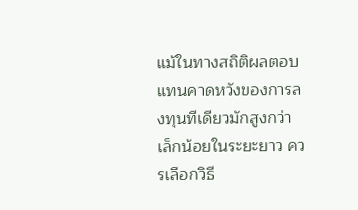แม้ในทางสถิติผลตอบแทนคาดหวังของการลงทุนทีเดียวมักสูงกว่าเล็กน้อยในระยะยาว ควรเลือกวิธี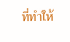ที่ทำให้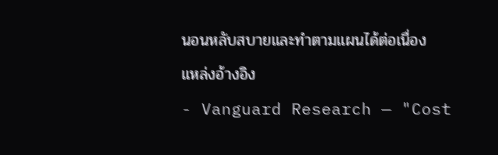นอนหลับสบายและทำตามแผนได้ต่อเนื่อง
แหล่งอ้างอิง
- Vanguard Research — "Cost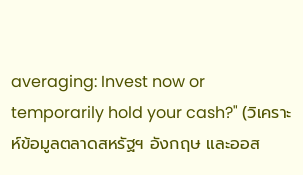averaging: Invest now or temporarily hold your cash?" (วิเคราะห์ข้อมูลตลาดสหรัฐฯ อังกฤษ และออส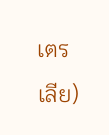เตรเลีย)